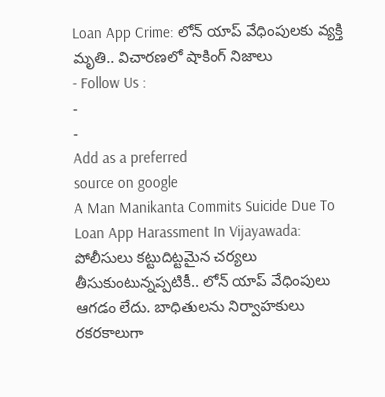Loan App Crime: లోన్ యాప్ వేధింపులకు వ్యక్తి మృతి.. విచారణలో షాకింగ్ నిజాలు
- Follow Us :
-
-
Add as a preferred
source on google
A Man Manikanta Commits Suicide Due To Loan App Harassment In Vijayawada: పోలీసులు కట్టుదిట్టమైన చర్యలు తీసుకుంటున్నప్పటికీ.. లోన్ యాప్ వేధింపులు ఆగడం లేదు. బాధితులను నిర్వాహకులు రకరకాలుగా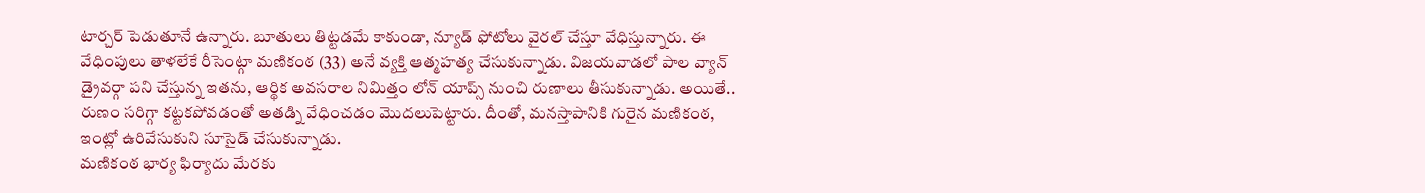టార్చర్ పెడుతూనే ఉన్నారు. బూతులు తిట్టడమే కాకుండా, న్యూడ్ ఫోటోలు వైరల్ చేస్తూ వేధిస్తున్నారు. ఈ వేధింపులు తాళలేకే రీసెంట్గా మణికంఠ (33) అనే వ్యక్తి ఆత్మహత్య చేసుకున్నాడు. విజయవాడలో పాల వ్యాన్ డ్రైవర్గా పని చేస్తున్న ఇతను, ఆర్థిక అవసరాల నిమిత్తం లోన్ యాప్స్ నుంచి రుణాలు తీసుకున్నాడు. అయితే.. రుణం సరిగ్గా కట్టకపోవడంతో అతడ్ని వేధించడం మొదలుపెట్టారు. దీంతో, మనస్తాపానికి గురైన మణికంఠ, ఇంట్లో ఉరివేసుకుని సూసైడ్ చేసుకున్నాడు.
మణికంఠ భార్య ఫిర్యాదు మేరకు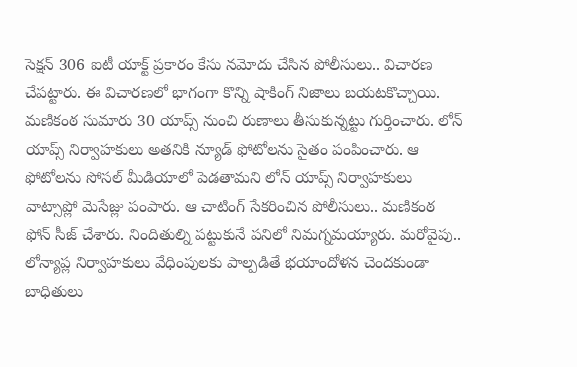సెక్షన్ 306 ఐటీ యాక్ట్ ప్రకారం కేసు నమోదు చేసిన పోలీసులు.. విచారణ చేపట్టారు. ఈ విచారణలో భాగంగా కొన్ని షాకింగ్ నిజాలు బయటకొచ్చాయి. మణికంఠ సుమారు 30 యాప్స్ నుంచి రుణాలు తీసుకున్నట్టు గుర్తించారు. లోన్ యాప్స్ నిర్వాహకులు అతనికి న్యూడ్ ఫోటోలను సైతం పంపించారు. ఆ ఫోటోలను సోసల్ మీడియాలో పెడతామని లోన్ యాప్స్ నిర్వాహకులు వాట్సాప్లో మెసేజ్లు పంపారు. ఆ చాటింగ్ సేకరించిన పోలీసులు.. మణికంఠ ఫోన్ సీజ్ చేశారు. నిందితుల్ని పట్టుకునే పనిలో నిమగ్నమయ్యారు. మరోవైపు.. లోన్యాప్ల నిర్వాహకులు వేధింపులకు పాల్పడితే భయాందోళన చెందకుండా బాధితులు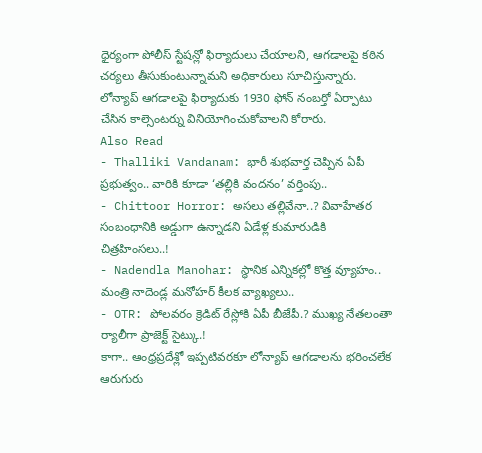ధైర్యంగా పోలీస్ స్టేషన్లో ఫిర్యాదులు చేయాలని, ఆగడాలపై కఠిన చర్యలు తీసుకుంటున్నామని అధికారులు సూచిస్తున్నారు. లోన్యాప్ ఆగడాలపై ఫిర్యాదుకు 1930 ఫోన్ నంబర్తో ఏర్పాటు చేసిన కాల్సెంటర్ను వినియోగించుకోవాలని కోరారు.
Also Read
- Thalliki Vandanam: భారీ శుభవార్త చెప్పిన ఏపీ ప్రభుత్వం.. వారికి కూడా ‘తల్లికి వందనం’ వర్తింపు..
- Chittoor Horror: అసలు తల్లివేనా..? వివాహేతర సంబంధానికి అడ్డుగా ఉన్నాడని ఏడేళ్ల కుమారుడికి చిత్రహింసలు..!
- Nadendla Manohar: స్థానిక ఎన్నికల్లో కొత్త వ్యూహం.. మంత్రి నాదెండ్ల మనోహర్ కీలక వ్యాఖ్యలు..
- OTR: పోలవరం క్రెడిట్ రేస్లోకి ఏపీ బీజేపీ.? ముఖ్య నేతలంతా ర్యాలీగా ప్రాజెక్ట్ సైట్కు.!
కాగా.. ఆంధ్రప్రదేశ్లో ఇప్పటివరకూ లోన్యాప్ ఆగడాలను భరించలేక ఆరుగురు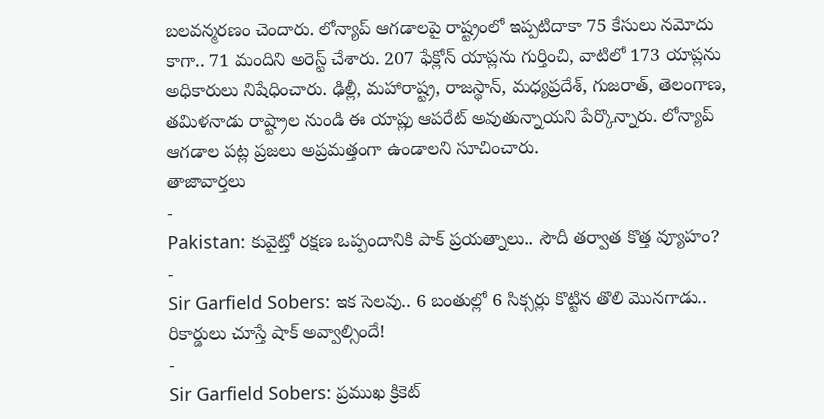బలవన్మరణం చెందారు. లోన్యాప్ ఆగడాలపై రాష్ట్రంలో ఇప్పటిదాకా 75 కేసులు నమోదు కాగా.. 71 మందిని అరెస్ట్ చేశారు. 207 ఫేక్లోన్ యాప్లను గుర్తించి, వాటిలో 173 యాప్లను అధికారులు నిషేధించారు. ఢిల్లీ, మహారాష్ట్ర, రాజస్థాన్, మధ్యప్రదేశ్, గుజరాత్, తెలంగాణ, తమిళనాడు రాష్ట్రాల నుండి ఈ యాప్లు ఆపరేట్ అవుతున్నాయని పేర్కొన్నారు. లోన్యాప్ ఆగడాల పట్ల ప్రజలు అప్రమత్తంగా ఉండాలని సూచించారు.
తాజావార్తలు
-
Pakistan: కువైట్తో రక్షణ ఒప్పందానికి పాక్ ప్రయత్నాలు.. సౌదీ తర్వాత కొత్త వ్యూహం?
-
Sir Garfield Sobers: ఇక సెలవు.. 6 బంతుల్లో 6 సిక్సర్లు కొట్టిన తొలి మొనగాడు.. రికార్డులు చూస్తే షాక్ అవ్వాల్సిందే!
-
Sir Garfield Sobers: ప్రముఖ క్రికెట్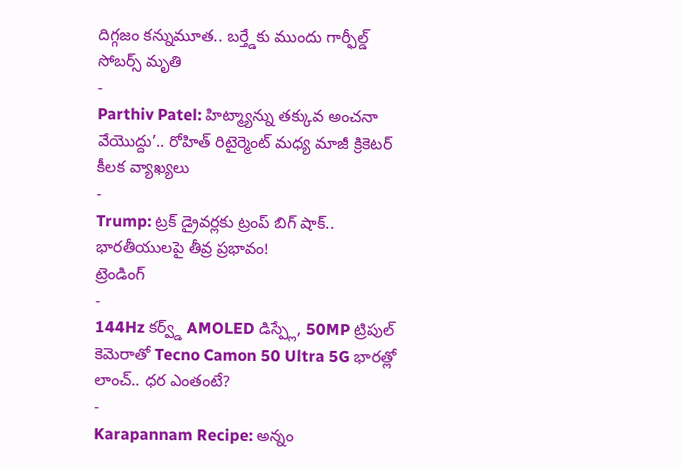దిగ్గజం కన్నుమూత.. బర్త్డేకు ముందు గార్ఫీల్డ్ సోబర్స్ మృతి
-
Parthiv Patel: హిట్మ్యాన్ను తక్కువ అంచనా వేయొద్దు’.. రోహిత్ రిటైర్మెంట్ మధ్య మాజీ క్రికెటర్ కీలక వ్యాఖ్యలు
-
Trump: ట్రక్ డ్రైవర్లకు ట్రంప్ బిగ్ షాక్.. భారతీయులపై తీవ్ర ప్రభావం!
ట్రెండింగ్
-
144Hz కర్వ్డ్ AMOLED డిస్ప్లే, 50MP ట్రిపుల్ కెమెరాతో Tecno Camon 50 Ultra 5G భారత్లో లాంచ్.. ధర ఎంతంటే?
-
Karapannam Recipe: అన్నం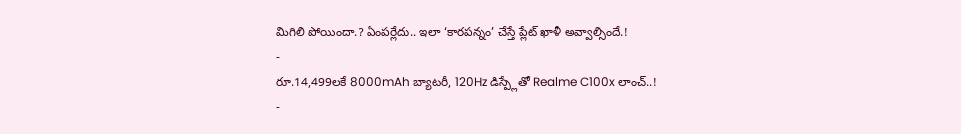మిగిలి పోయిందా.? ఏంపర్లేదు.. ఇలా ‘కారపన్నం’ చేస్తే ప్లేట్ ఖాళీ అవ్వాల్సిందే.!
-
రూ.14,499లకే 8000mAh బ్యాటరీ, 120Hz డిస్ప్లేతో Realme C100x లాంచ్..!
-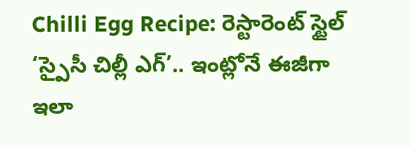Chilli Egg Recipe: రెస్టారెంట్ స్టైల్ ‘స్పైసీ చిల్లీ ఎగ్’.. ఇంట్లోనే ఈజీగా ఇలా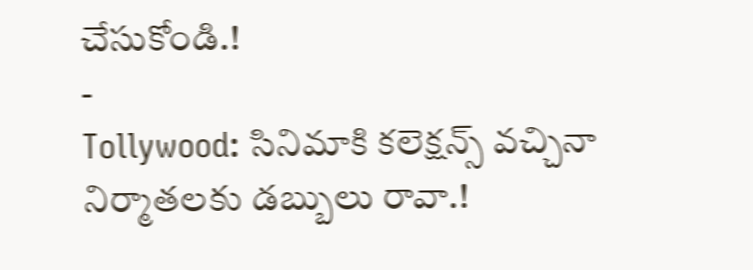చేసుకోండి.!
-
Tollywood: సినిమాకి కలెక్షన్స్ వచ్చినా నిర్మాతలకు డబ్బులు రావా.!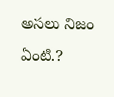అసలు నిజం ఏంటి.?